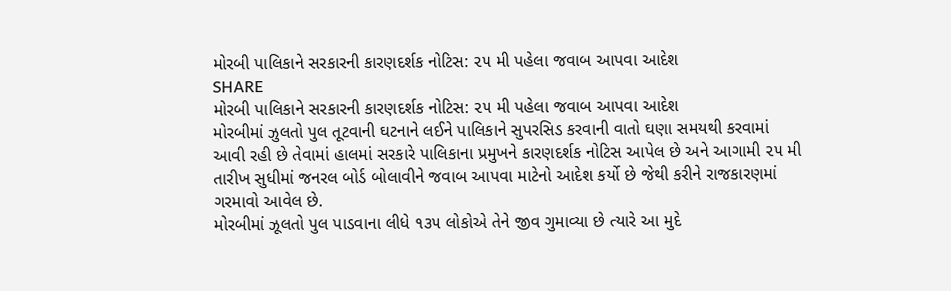મોરબી પાલિકાને સરકારની કારણદર્શક નોટિસ: ૨૫ મી પહેલા જવાબ આપવા આદેશ
SHARE
મોરબી પાલિકાને સરકારની કારણદર્શક નોટિસ: ૨૫ મી પહેલા જવાબ આપવા આદેશ
મોરબીમાં ઝુલતો પુલ તૂટવાની ઘટનાને લઈને પાલિકાને સુપરસિડ કરવાની વાતો ઘણા સમયથી કરવામાં આવી રહી છે તેવામાં હાલમાં સરકારે પાલિકાના પ્રમુખને કારણદર્શક નોટિસ આપેલ છે અને આગામી ૨૫ મી તારીખ સુધીમાં જનરલ બોર્ડ બોલાવીને જવાબ આપવા માટેનો આદેશ કર્યો છે જેથી કરીને રાજકારણમાં ગરમાવો આવેલ છે.
મોરબીમાં ઝૂલતો પુલ પાડવાના લીધે ૧૩૫ લોકોએ તેને જીવ ગુમાવ્યા છે ત્યારે આ મુદે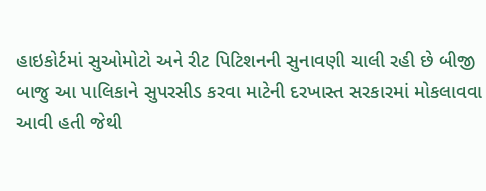હાઇકોર્ટમાં સુઓમોટો અને રીટ પિટિશનની સુનાવણી ચાલી રહી છે બીજી બાજુ આ પાલિકાને સુપરસીડ કરવા માટેની દરખાસ્ત સરકારમાં મોકલાવવા આવી હતી જેથી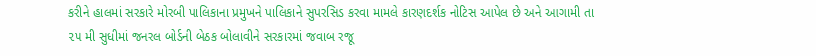કરીને હાલમાં સરકારે મોરબી પાલિકાના પ્રમુખને પાલિકાને સુપરસિડ કરવા મામલે કારણદર્શક નોટિસ આપેલ છે અને આગામી તા ૨૫ મી સુધીમાં જનરલ બોર્ડની બેઠક બોલાવીને સરકારમાં જવાબ રજૂ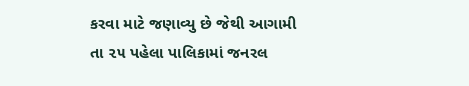કરવા માટે જણાવ્યુ છે જેથી આગામી તા ૨૫ પહેલા પાલિકામાં જનરલ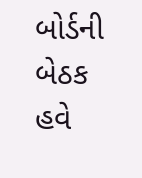બોર્ડની બેઠક હવે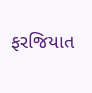ફરજિયાત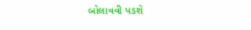બોલાવવી પડશે